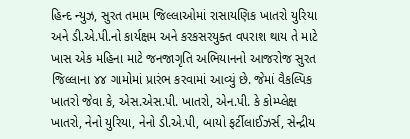હિન્દ ન્યુઝ, સુરત તમામ જિલ્લાઓમાં રાસાયણિક ખાતરો યુરિયા અને ડી.એ.પી.નો કાર્યક્ષમ અને કરકસરયુક્ત વપરાશ થાય તે માટે ખાસ એક મહિના માટે જનજાગૃતિ અભિયાનનો આજરોજ સુરત જિલ્લાના ૪૪ ગામોમાં પ્રારંભ કરવામાં આવ્યું છે. જેમાં વૈકલ્પિક ખાતરો જેવા કે, એસ.એસ.પી. ખાતરો, એન.પી. કે કોમ્પ્લેક્ષ ખાતરો, નેનો યુરિયા, નેનો ડી.એ.પી, બાયો ફર્ટીલાઈઝર્સ, સેન્દ્રીય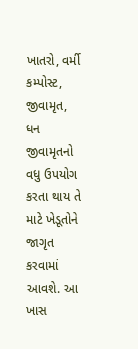ખાતરો, વર્મી કમ્પોસ્ટ, જીવામૃત, ધન જીવામૃતનો વધુ ઉપયોગ કરતા થાય તે માટે ખેડૂતોને જાગૃત કરવામાં આવશે. આ ખાસ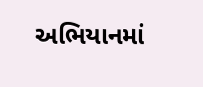અભિયાનમાં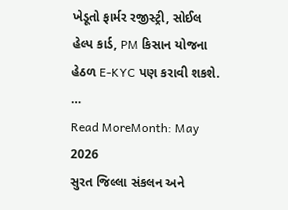ખેડૂતો ફાર્મર રજીસ્ટ્રી, સોઈલ હેલ્પ કાર્ડ, PM કિસાન યોજના હેઠળ E-KYC પણ કરાવી શકશે. …
Read MoreMonth: May 2026
સુરત જિલ્લા સંકલન અને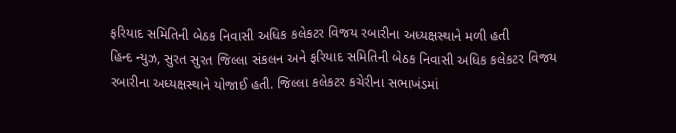ફરિયાદ સમિતિની બેઠક નિવાસી અધિક કલેકટર વિજય રબારીના અધ્યક્ષસ્થાને મળી હતી
હિન્દ ન્યુઝ, સુરત સુરત જિલ્લા સંકલન અને ફરિયાદ સમિતિની બેઠક નિવાસી અધિક કલેકટર વિજય રબારીના અધ્યક્ષસ્થાને યોજાઈ હતી. જિલ્લા કલેકટર કચેરીના સભાખંડમાં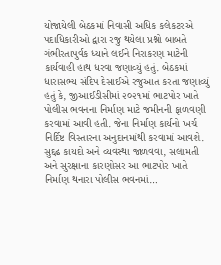યોજાયેલી બેઠકમાં નિવાસી અધિક કલેકટરએ પદાધિકારીઓ દ્વારા રજુ થયેલા પ્રશ્નો બાબતે ગંભીરતાપુર્વક ધ્યાને લઈને નિરાકરણ માટેની કાર્યવાહી હાથ ધરવા જણાવ્યું હતું. બેઠકમાં ધારાસભ્ય સંદિપ દેસાઈએ રજુઆત કરતા જણાવ્યું હતું કે, જીઆઈડીસીમાં ૨૦૨૧માં ભાટપોર ખાતે પોલીસ ભવનના નિર્માણ માટે જમીનની ફાળવણી કરવામાં આવી હતી. જેના નિર્માણ કાર્યનો ખર્ચ નિર્દિષ્ટ વિસ્તારના અનુદાનમાંથી કરવામાં આવશે. સુદ્દઢ કાયદો અને વ્યવસ્થા જાળવવા, સલામતી અને સુરક્ષાના કારણોસર આ ભાટપોર ખાતે નિર્માણ થનારા પોલીસ ભવનમાં…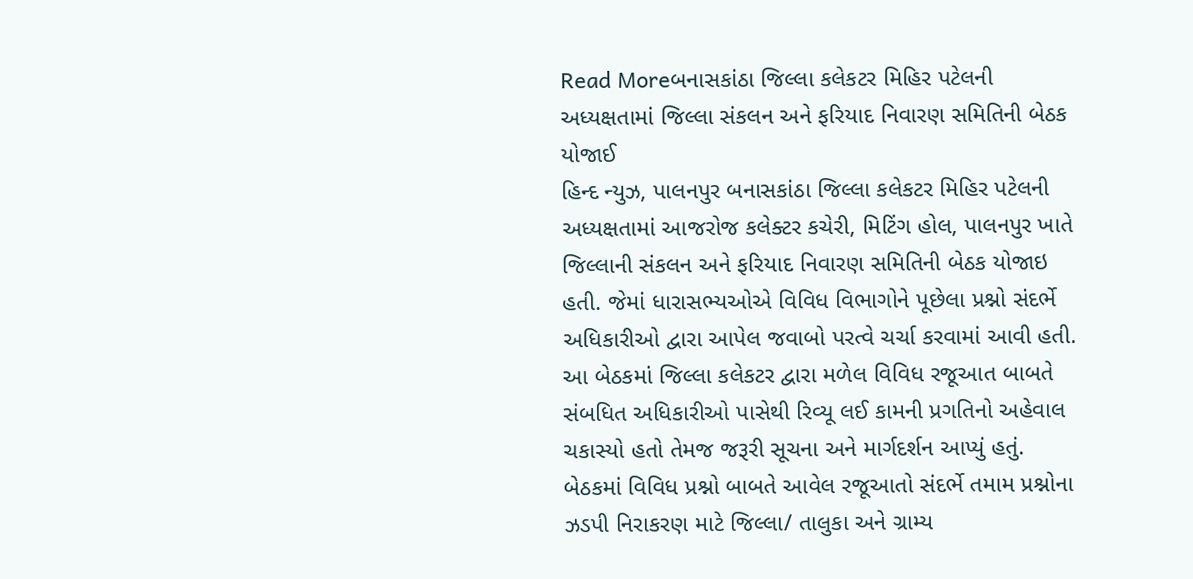Read Moreબનાસકાંઠા જિલ્લા કલેકટર મિહિર પટેલની અધ્યક્ષતામાં જિલ્લા સંકલન અને ફરિયાદ નિવારણ સમિતિની બેઠક યોજાઈ
હિન્દ ન્યુઝ, પાલનપુર બનાસકાંઠા જિલ્લા કલેકટર મિહિર પટેલની અધ્યક્ષતામાં આજરોજ કલેક્ટર કચેરી, મિટિંગ હોલ, પાલનપુર ખાતે જિલ્લાની સંકલન અને ફરિયાદ નિવારણ સમિતિની બેઠક યોજાઇ હતી. જેમાં ધારાસભ્યઓએ વિવિધ વિભાગોને પૂછેલા પ્રશ્નો સંદર્ભે અધિકારીઓ દ્વારા આપેલ જવાબો પરત્વે ચર્ચા કરવામાં આવી હતી. આ બેઠકમાં જિલ્લા કલેકટર દ્વારા મળેલ વિવિધ રજૂઆત બાબતે સંબધિત અધિકારીઓ પાસેથી રિવ્યૂ લઈ કામની પ્રગતિનો અહેવાલ ચકાસ્યો હતો તેમજ જરૂરી સૂચના અને માર્ગદર્શન આપ્યું હતું. બેઠકમાં વિવિધ પ્રશ્નો બાબતે આવેલ રજૂઆતો સંદર્ભે તમામ પ્રશ્નોના ઝડપી નિરાકરણ માટે જિલ્લા/ તાલુકા અને ગ્રામ્ય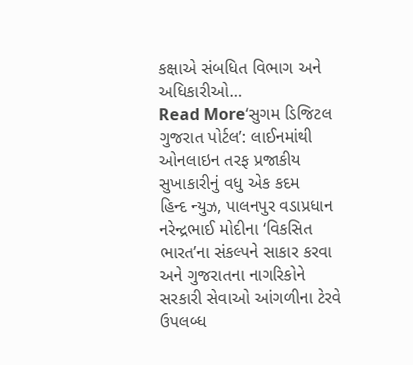કક્ષાએ સંબધિત વિભાગ અને અધિકારીઓ…
Read More‘સુગમ ડિજિટલ ગુજરાત પોર્ટલ’: લાઈનમાંથી ઓનલાઇન તરફ પ્રજાકીય સુખાકારીનું વધુ એક કદમ
હિન્દ ન્યુઝ, પાલનપુર વડાપ્રધાન નરેન્દ્રભાઈ મોદીના ‘વિકસિત ભારત’ના સંકલ્પને સાકાર કરવા અને ગુજરાતના નાગરિકોને સરકારી સેવાઓ આંગળીના ટેરવે ઉપલબ્ધ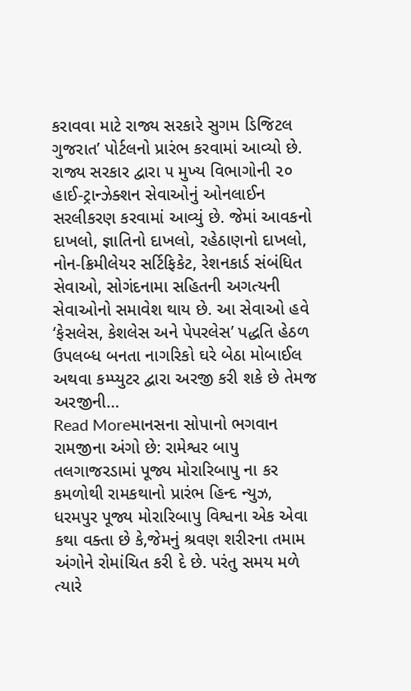કરાવવા માટે રાજ્ય સરકારે સુગમ ડિજિટલ ગુજરાત’ પોર્ટલનો પ્રારંભ કરવામાં આવ્યો છે. રાજ્ય સરકાર દ્વારા ૫ મુખ્ય વિભાગોની ૨૦ હાઈ-ટ્રાન્ઝેક્શન સેવાઓનું ઓનલાઈન સરલીકરણ કરવામાં આવ્યું છે. જેમાં આવકનો દાખલો, જ્ઞાતિનો દાખલો, રહેઠાણનો દાખલો, નોન-ક્રિમીલેયર સર્ટિફિકેટ, રેશનકાર્ડ સંબંધિત સેવાઓ, સોગંદનામા સહિતની અગત્યની સેવાઓનો સમાવેશ થાય છે. આ સેવાઓ હવે ‘ફેસલેસ, કેશલેસ અને પેપરલેસ’ પદ્ધતિ હેઠળ ઉપલબ્ધ બનતા નાગરિકો ઘરે બેઠા મોબાઈલ અથવા કમ્પ્યુટર દ્વારા અરજી કરી શકે છે તેમજ અરજીની…
Read Moreમાનસના સોપાનો ભગવાન રામજીના અંગો છે: રામેશ્વર બાપુ
તલગાજરડામાં પૂજ્ય મોરારિબાપુ ના કર કમળોથી રામકથાનો પ્રારંભ હિન્દ ન્યુઝ, ધરમપુર પૂજ્ય મોરારિબાપુ વિશ્વના એક એવા કથા વક્તા છે કે,જેમનું શ્રવણ શરીરના તમામ અંગોને રોમાંચિત કરી દે છે. પરંતુ સમય મળે ત્યારે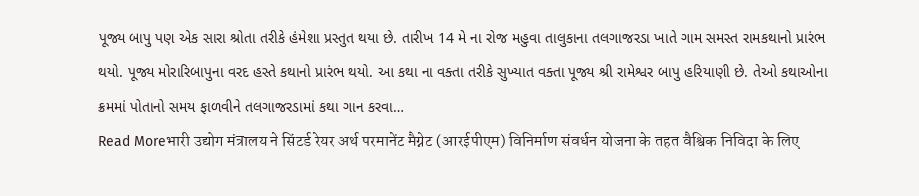પૂજ્ય બાપુ પણ એક સારા શ્રોતા તરીકે હંમેશા પ્રસ્તુત થયા છે. તારીખ 14 મે ના રોજ મહુવા તાલુકાના તલગાજરડા ખાતે ગામ સમસ્ત રામકથાનો પ્રારંભ થયો. પૂજ્ય મોરારિબાપુના વરદ હસ્તે કથાનો પ્રારંભ થયો. આ કથા ના વક્તા તરીકે સુખ્યાત વક્તા પૂજ્ય શ્રી રામેશ્વર બાપુ હરિયાણી છે. તેઓ કથાઓના ક્રમમાં પોતાનો સમય ફાળવીને તલગાજરડામાં કથા ગાન કરવા…
Read Moreभारी उद्योग मंत्रालय ने सिंटर्ड रेयर अर्थ परमानेंट मैग्नेट (आरईपीएम) विनिर्माण संवर्धन योजना के तहत वैश्विक निविदा के लिए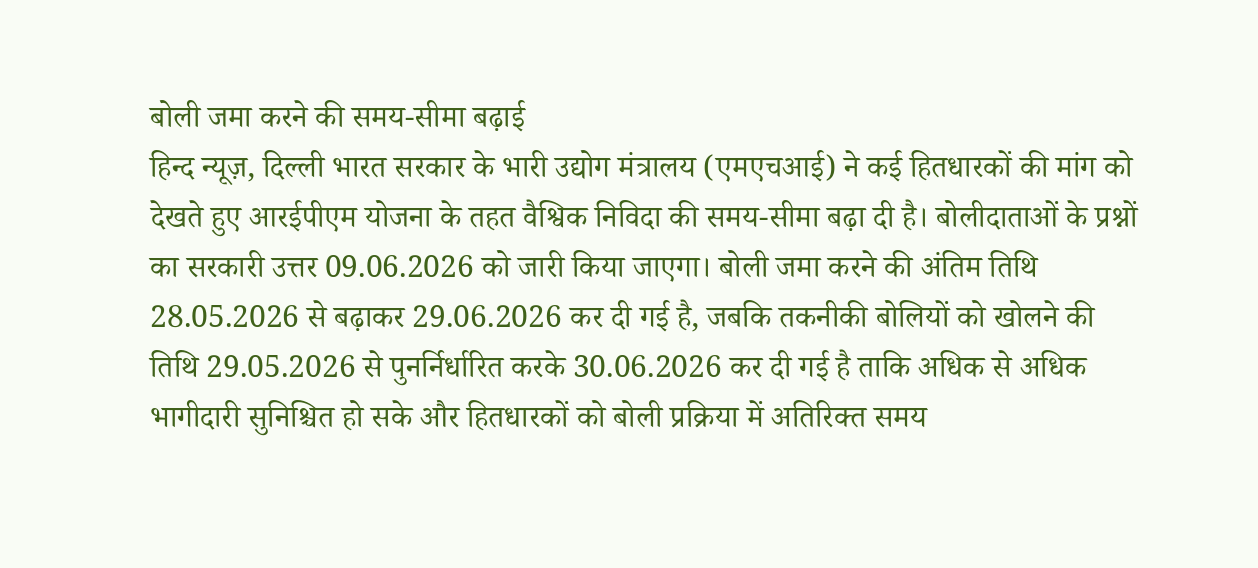बोली जमा करने की समय-सीमा बढ़ाई
हिन्द न्यूज़, दिल्ली भारत सरकार के भारी उद्योग मंत्रालय (एमएचआई) ने कई हितधारकों की मांग को देखते हुए आरईपीएम योजना के तहत वैश्विक निविदा की समय-सीमा बढ़ा दी है। बोलीदाताओं के प्रश्नों का सरकारी उत्तर 09.06.2026 को जारी किया जाएगा। बोली जमा करने की अंतिम तिथि 28.05.2026 से बढ़ाकर 29.06.2026 कर दी गई है, जबकि तकनीकी बोलियों को खोलने की तिथि 29.05.2026 से पुनर्निर्धारित करके 30.06.2026 कर दी गई है ताकि अधिक से अधिक भागीदारी सुनिश्चित हो सके और हितधारकों को बोली प्रक्रिया में अतिरिक्त समय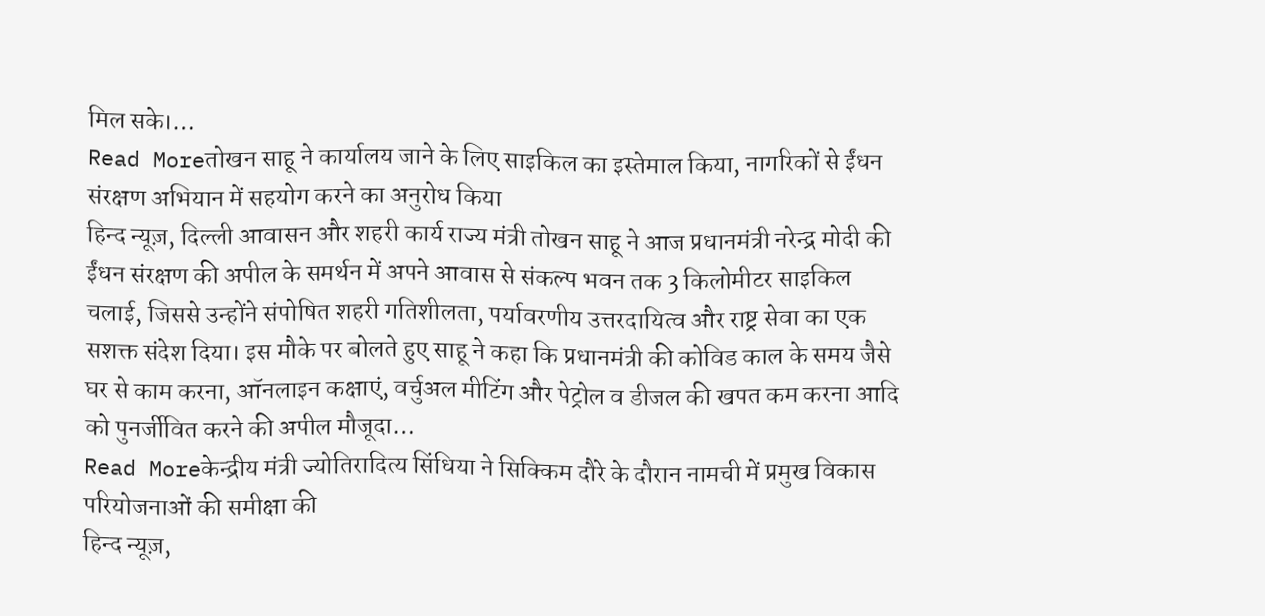मिल सके।…
Read Moreतोखन साहू ने कार्यालय जाने के लिए साइकिल का इस्तेमाल किया, नागरिकों से ईंधन संरक्षण अभियान में सहयोग करने का अनुरोध किया
हिन्द न्यूज़, दिल्ली आवासन और शहरी कार्य राज्य मंत्री तोखन साहू ने आज प्रधानमंत्री नरेन्द्र मोदी की ईंधन संरक्षण की अपील के समर्थन में अपने आवास से संकल्प भवन तक 3 किलोमीटर साइकिल चलाई, जिससे उन्होंने संपोषित शहरी गतिशीलता, पर्यावरणीय उत्तरदायित्व और राष्ट्र सेवा का एक सशक्त संदेश दिया। इस मौके पर बोलते हुए साहू ने कहा कि प्रधानमंत्री की कोविड काल के समय जैसे घर से काम करना, ऑनलाइन कक्षाएं, वर्चुअल मीटिंग और पेट्रोल व डीजल की खपत कम करना आदि को पुनर्जीवित करने की अपील मौजूदा…
Read Moreकेन्द्रीय मंत्री ज्योतिरादित्य सिंधिया ने सिक्किम दौरे के दौरान नामची में प्रमुख विकास परियोजनाओं की समीक्षा की
हिन्द न्यूज़,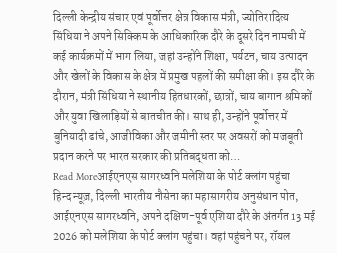दिल्ली केन्द्रीय संचार एवं पूर्वोत्तर क्षेत्र विकास मंत्री, ज्योतिरादित्य सिंधिया ने अपने सिक्किम के आधिकारिक दौरे के दूसरे दिन नामची में कई कार्यक्रमों में भाग लिया, जहां उन्होंने शिक्षा, पर्यटन, चाय उत्पादन और खेलों के विकास के क्षेत्र में प्रमुख पहलों की समीक्षा की। इस दौरे के दौरान, मंत्री सिंधिया ने स्थानीय हितधारकों, छात्रों, चाय बागान श्रमिकों और युवा खिलाड़ियों से बातचीत की। साथ ही, उन्होंने पूर्वोत्तर में बुनियादी ढांचे, आजीविका और जमीनी स्तर पर अवसरों को मजबूती प्रदान करने पर भारत सरकार की प्रतिबद्धता को…
Read Moreआईएनएस सागरध्वनि मलेशिया के पोर्ट क्लांग पहुंचा
हिन्द न्यूज़, दिल्ली भारतीय नौसेना का महासागरीय अनुसंधान पोत, आईएनएस सागरध्वनि, अपने दक्षिण-पूर्व एशिया दौरे के अंतर्गत 13 मई 2026 को मलेशिया के पोर्ट क्लांग पहुंचा। वहां पहुंचने पर, रॉयल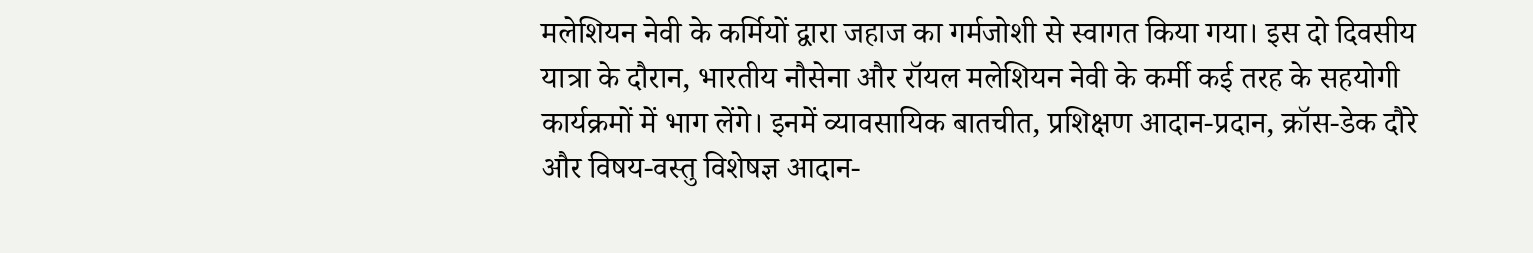मलेशियन नेवी के कर्मियों द्वारा जहाज का गर्मजोशी से स्वागत किया गया। इस दो दिवसीय यात्रा के दौरान, भारतीय नौसेना और रॉयल मलेशियन नेवी के कर्मी कई तरह के सहयोगी कार्यक्रमों में भाग लेंगे। इनमें व्यावसायिक बातचीत, प्रशिक्षण आदान-प्रदान, क्रॉस-डेक दौरे और विषय-वस्तु विशेषज्ञ आदान-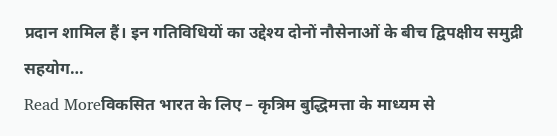प्रदान शामिल हैं। इन गतिविधियों का उद्देश्य दोनों नौसेनाओं के बीच द्विपक्षीय समुद्री सहयोग…
Read Moreविकसित भारत के लिए – कृत्रिम बुद्धिमत्ता के माध्यम से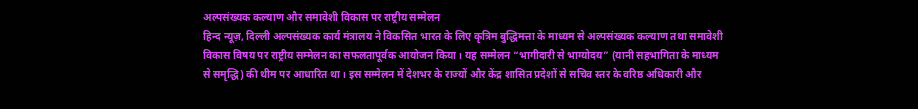अल्पसंख्यक कल्याण और समावेशी विकास पर राष्ट्रीय सम्मेलन
हिन्द न्यूज़, दिल्ली अल्पसंख्यक कार्य मंत्रालय ने विकसित भारत के लिए कृत्रिम बुद्धिमत्ता के माध्यम से अल्पसंख्यक कल्याण तथा समावेशी विकास विषय पर राष्ट्रीय सम्मेलन का सफलतापूर्वक आयोजन किया। यह सम्मेलन “भागीदारी से भाग्योदय” (यानी सहभागिता के माध्यम से समृद्धि) की थीम पर आधारित था। इस सम्मेलन में देशभर के राज्यों और केंद्र शासित प्रदेशों से सचिव स्तर के वरिष्ठ अधिकारी और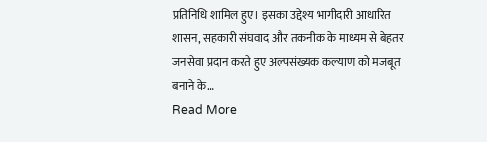प्रतिनिधि शामिल हुए। इसका उद्देश्य भागीदारी आधारित शासन, सहकारी संघवाद और तकनीक के माध्यम से बेहतर जनसेवा प्रदान करते हुए अल्पसंख्यक कल्याण को मजबूत बनाने के…
Read More